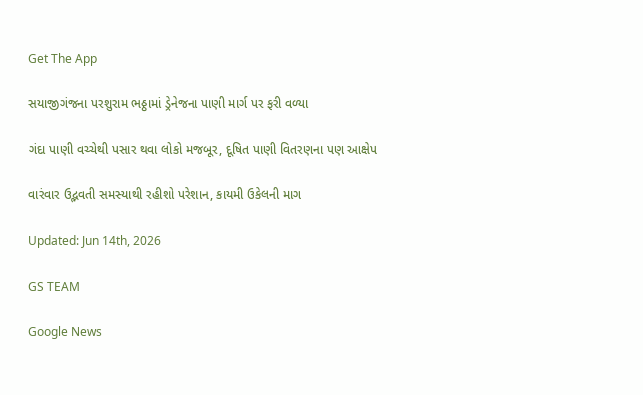Get The App

સયાજીગંજના પરશુરામ ભઠ્ઠામાં ડ્રેનેજના પાણી માર્ગ પર ફરી વળ્યા

ગંદા પાણી વચ્ચેથી પસાર થવા લોકો મજબૂર, દૂષિત પાણી વિતરણના પણ આક્ષેપ

વારંવાર ઉદ્ભવતી સમસ્યાથી રહીશો પરેશાન, કાયમી ઉકેલની માગ

Updated: Jun 14th, 2026

GS TEAM

Google News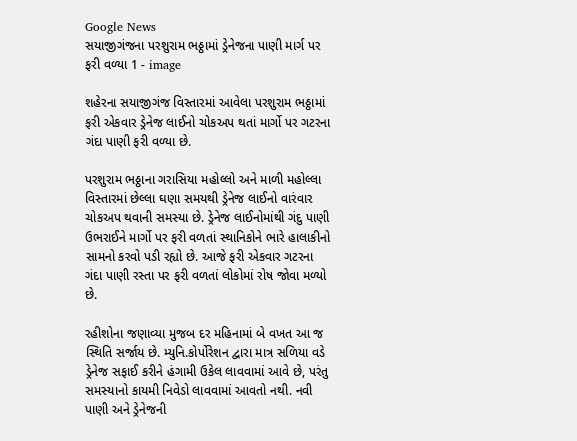Google News
સયાજીગંજના પરશુરામ ભઠ્ઠામાં ડ્રેનેજના પાણી માર્ગ પર ફરી વળ્યા 1 - image

શહેરના સયાજીગંજ વિસ્તારમાં આવેલા પરશુરામ ભઠ્ઠામાં ફરી એકવાર ડ્રેનેજ લાઈનો ચોકઅપ થતાં માર્ગો પર ગટરના ગંદા પાણી ફરી વળ્યા છે.

પરશુરામ ભઠ્ઠાના ગરાસિયા મહોલ્લો અને માળી મહોલ્લા વિસ્તારમાં છેલ્લા ઘણા સમયથી ડ્રેનેજ લાઈનો વારંવાર ચોકઅપ થવાની સમસ્યા છે. ડ્રેનેજ લાઈનોમાંથી ગંદુ પાણી ઉભરાઈને માર્ગો પર ફરી વળતાં સ્થાનિકોને ભારે હાલાકીનો સામનો કરવો પડી રહ્યો છે. આજે ફરી એકવાર ગટરના ગંદા પાણી રસ્તા પર ફરી વળતાં લોકોમાં રોષ જોવા મળ્યો છે.

રહીશોના જણાવ્યા મુજબ દર મહિનામાં બે વખત આ જ સ્થિતિ સર્જાય છે. મ્યુનિ.કોર્પોરેશન દ્વારા માત્ર સળિયા વડે ડ્રેનેજ સફાઈ કરીને હંગામી ઉકેલ લાવવામાં આવે છે, પરંતુ સમસ્યાનો કાયમી નિવેડો લાવવામાં આવતો નથી. નવી પાણી અને ડ્રેનેજની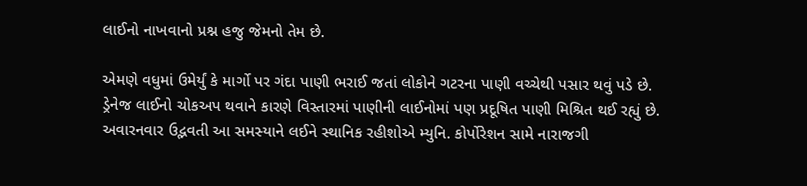લાઈનો નાખવાનો પ્રશ્ન હજુ જેમનો તેમ છે.

એમણે વધુમાં ઉમેર્યું કે માર્ગો પર ગંદા પાણી ભરાઈ જતાં લોકોને ગટરના પાણી વચ્ચેથી પસાર થવું પડે છે. ડ્રેનેજ લાઈનો ચોકઅપ થવાને કારણે વિસ્તારમાં પાણીની લાઈનોમાં પણ પ્રદૂષિત પાણી મિશ્રિત થઈ રહ્યું છે. અવારનવાર ઉદ્ભવતી આ સમસ્યાને લઈને સ્થાનિક રહીશોએ મ્યુનિ. કોર્પોરેશન સામે નારાજગી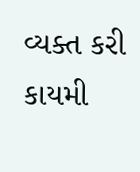વ્યક્ત કરી કાયમી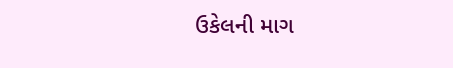ઉકેલની માગ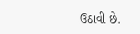ઉઠાવી છે.